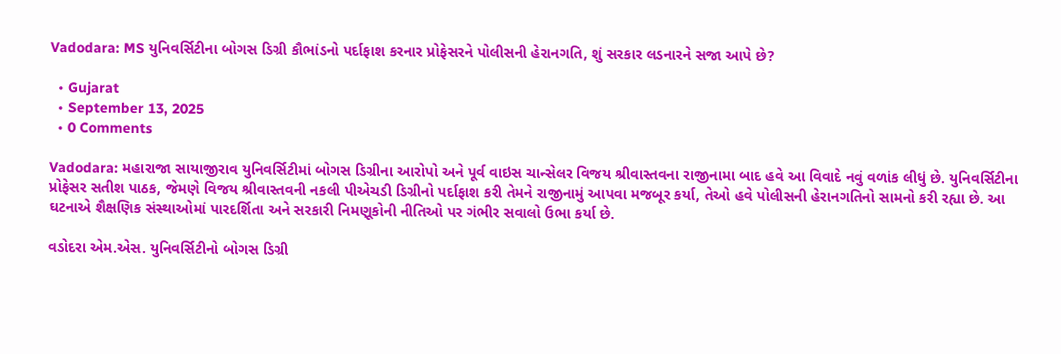Vadodara: MS યુનિવર્સિટીના બોગસ ડિગ્રી કૌભાંડનો પર્દાફાશ કરનાર પ્રોફેસરને પોલીસની હેરાનગતિ, શું સરકાર લડનારને સજા આપે છે?

  • Gujarat
  • September 13, 2025
  • 0 Comments

Vadodara: મહારાજા સાયાજીરાવ યુનિવર્સિટીમાં બોગસ ડિગ્રીના આરોપો અને પૂર્વ વાઇસ ચાન્સેલર વિજય શ્રીવાસ્તવના રાજીનામા બાદ હવે આ વિવાદે નવું વળાંક લીધું છે. યુનિવર્સિટીના પ્રોફેસર સતીશ પાઠક, જેમણે વિજય શ્રીવાસ્તવની નકલી પીએચડી ડિગ્રીનો પર્દાફાશ કરી તેમને રાજીનામું આપવા મજબૂર કર્યા, તેઓ હવે પોલીસની હેરાનગતિનો સામનો કરી રહ્યા છે. આ ઘટનાએ શૈક્ષણિક સંસ્થાઓમાં પારદર્શિતા અને સરકારી નિમણૂકોની નીતિઓ પર ગંભીર સવાલો ઉભા કર્યા છે.

વડોદરા એમ.એસ. યુનિવર્સિટીનો બોગસ ડિગ્રી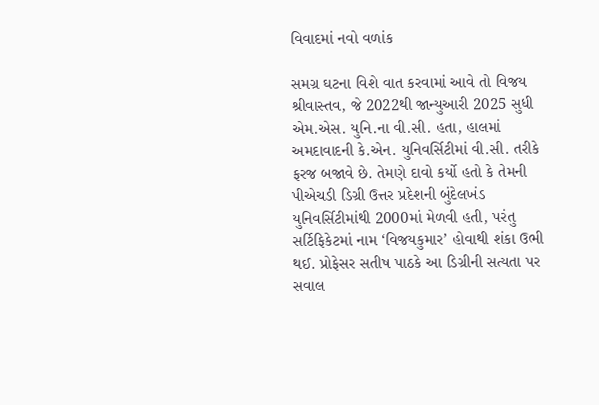વિવાદમાં નવો વળાંક

સમગ્ર ઘટના વિશે વાત કરવામાં આવે તો વિજય શ્રીવાસ્તવ, જે 2022થી જાન્યુઆરી 2025 સુધી એમ.એસ. યુનિ.ના વી.સી. હતા, હાલમાં અમદાવાદની કે.એન. યુનિવર્સિટીમાં વી.સી. તરીકે ફરજ બજાવે છે. તેમણે દાવો કર્યો હતો કે તેમની પીએચડી ડિગ્રી ઉત્તર પ્રદેશની બુંદેલખંડ યુનિવર્સિટીમાંથી 2000માં મેળવી હતી, પરંતુ સર્ટિફિકેટમાં નામ ‘વિજયકુમાર’ હોવાથી શંકા ઉભી થઈ. પ્રોફેસર સતીષ પાઠકે આ ડિગ્રીની સત્યતા પર સવાલ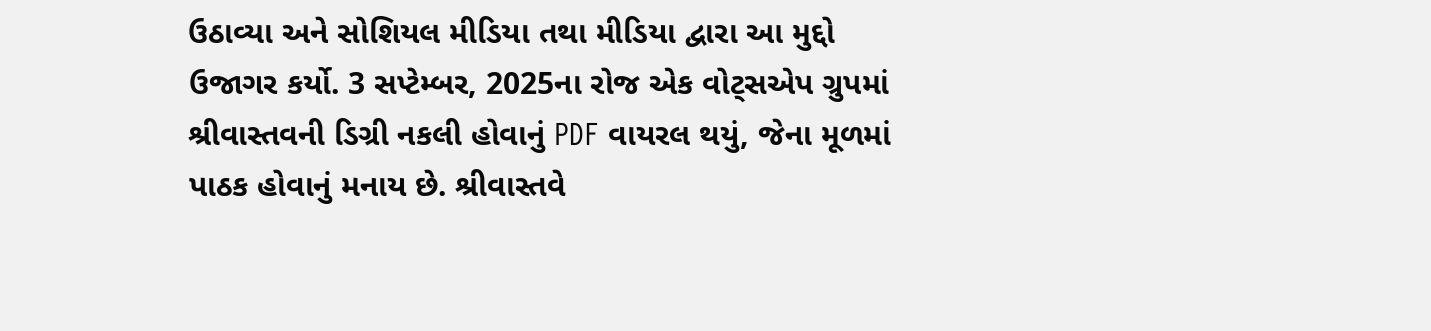ઉઠાવ્યા અને સોશિયલ મીડિયા તથા મીડિયા દ્વારા આ મુદ્દો ઉજાગર કર્યો. 3 સપ્ટેમ્બર, 2025ના રોજ એક વોટ્સએપ ગ્રુપમાં શ્રીવાસ્તવની ડિગ્રી નકલી હોવાનું PDF વાયરલ થયું, જેના મૂળમાં પાઠક હોવાનું મનાય છે. શ્રીવાસ્તવે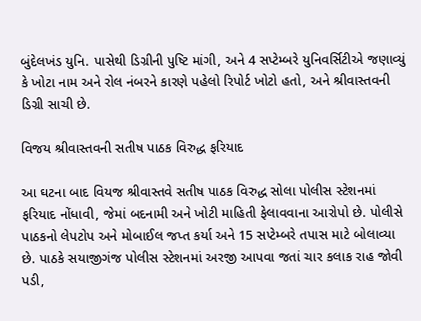બુંદેલખંડ યુનિ. પાસેથી ડિગ્રીની પુષ્ટિ માંગી, અને 4 સપ્ટેમ્બરે યુનિવર્સિટીએ જણાવ્યું કે ખોટા નામ અને રોલ નંબરને કારણે પહેલો રિપોર્ટ ખોટો હતો, અને શ્રીવાસ્તવની ડિગ્રી સાચી છે.

વિજય શ્રીવાસ્તવની સતીષ પાઠક વિરુદ્ધ ફરિયાદ

આ ઘટના બાદ વિયજ શ્રીવાસ્તવે સતીષ પાઠક વિરુદ્ધ સોલા પોલીસ સ્ટેશનમાં ફરિયાદ નોંધાવી, જેમાં બદનામી અને ખોટી માહિતી ફેલાવવાના આરોપો છે. પોલીસે પાઠકનો લેપટોપ અને મોબાઈલ જપ્ત કર્યા અને 15 સપ્ટેમ્બરે તપાસ માટે બોલાવ્યા છે. પાઠકે સયાજીગંજ પોલીસ સ્ટેશનમાં અરજી આપવા જતાં ચાર કલાક રાહ જોવી પડી,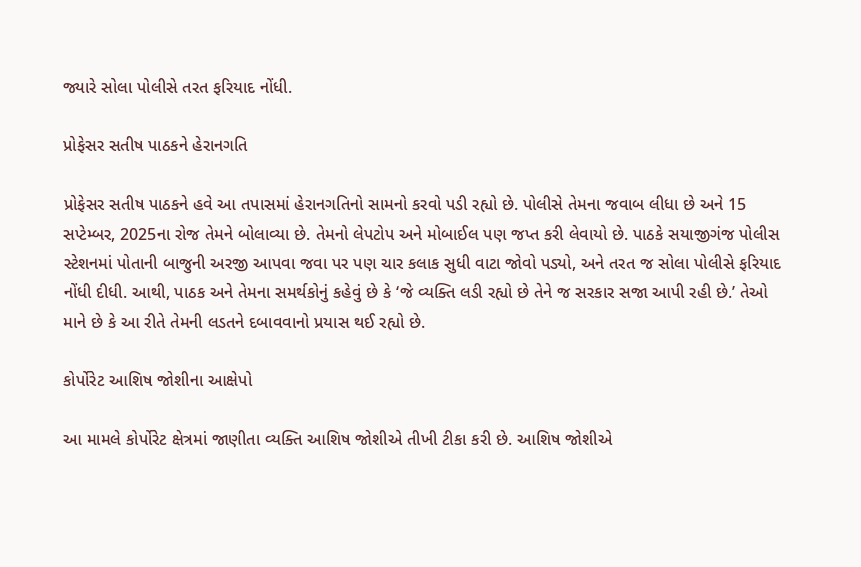જ્યારે સોલા પોલીસે તરત ફરિયાદ નોંધી.

પ્રોફેસર સતીષ પાઠકને હેરાનગતિ

પ્રોફેસર સતીષ પાઠકને હવે આ તપાસમાં હેરાનગતિનો સામનો કરવો પડી રહ્યો છે. પોલીસે તેમના જવાબ લીધા છે અને 15 સપ્ટેમ્બર, 2025ના રોજ તેમને બોલાવ્યા છે. તેમનો લેપટોપ અને મોબાઈલ પણ જપ્ત કરી લેવાયો છે. પાઠકે સયાજીગંજ પોલીસ સ્ટેશનમાં પોતાની બાજુની અરજી આપવા જવા પર પણ ચાર કલાક સુધી વાટા જોવો પડ્યો, અને તરત જ સોલા પોલીસે ફરિયાદ નોંધી દીધી. આથી, પાઠક અને તેમના સમર્થકોનું કહેવું છે કે ‘જે વ્યક્તિ લડી રહ્યો છે તેને જ સરકાર સજા આપી રહી છે.’ તેઓ માને છે કે આ રીતે તેમની લડતને દબાવવાનો પ્રયાસ થઈ રહ્યો છે.

કોર્પોરેટ આશિષ જોશીના આક્ષેપો

આ મામલે કોર્પોરેટ ક્ષેત્રમાં જાણીતા વ્યક્તિ આશિષ જોશીએ તીખી ટીકા કરી છે. આશિષ જોશીએ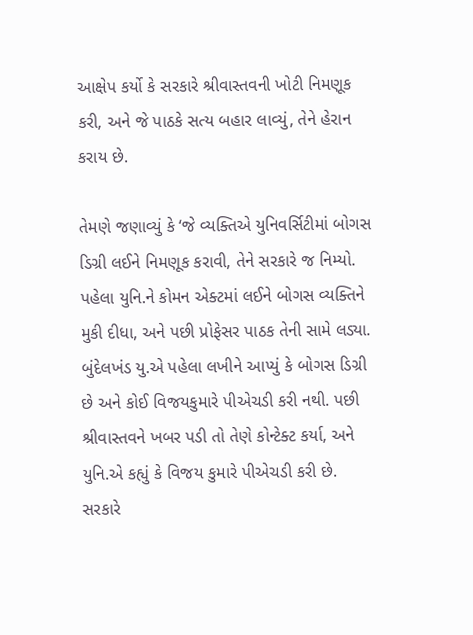આક્ષેપ કર્યો કે સરકારે શ્રીવાસ્તવની ખોટી નિમણૂક કરી, અને જે પાઠકે સત્ય બહાર લાવ્યું, તેને હેરાન કરાય છે.

તેમણે જણાવ્યું કે ‘જે વ્યક્તિએ યુનિવર્સિટીમાં બોગસ ડિગ્રી લઈને નિમણૂક કરાવી, તેને સરકારે જ નિમ્યો. પહેલા યુનિ.ને કોમન એક્ટમાં લઈને બોગસ વ્યક્તિને મુકી દીધા, અને પછી પ્રોફેસર પાઠક તેની સામે લડ્યા. બુંદેલખંડ યુ.એ પહેલા લખીને આપ્યું કે બોગસ ડિગ્રી છે અને કોઈ વિજયકુમારે પીએચડી કરી નથી. પછી શ્રીવાસ્તવને ખબર પડી તો તેણે કોન્ટેક્ટ કર્યા, અને યુનિ.એ કહ્યું કે વિજય કુમારે પીએચડી કરી છે. સરકારે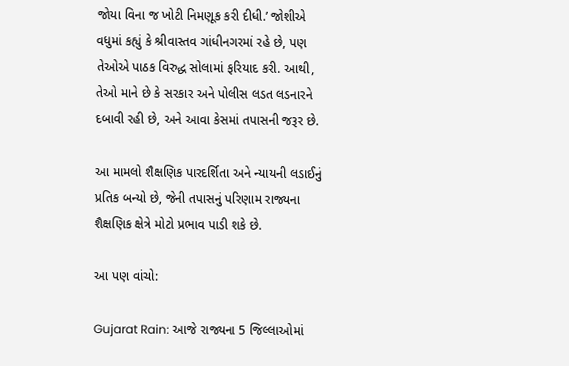જોયા વિના જ ખોટી નિમણૂક કરી દીધી.’ જોશીએ વધુમાં કહ્યું કે શ્રીવાસ્તવ ગાંધીનગરમાં રહે છે, પણ તેઓએ પાઠક વિરુદ્ધ સોલામાં ફરિયાદ કરી. આથી, તેઓ માને છે કે સરકાર અને પોલીસ લડત લડનારને દબાવી રહી છે, અને આવા કેસમાં તપાસની જરૂર છે.

આ મામલો શૈક્ષણિક પારદર્શિતા અને ન્યાયની લડાઈનું પ્રતિક બન્યો છે, જેની તપાસનું પરિણામ રાજ્યના શૈક્ષણિક ક્ષેત્રે મોટો પ્રભાવ પાડી શકે છે.

આ પણ વાંચો:

Gujarat Rain: આજે રાજ્યના 5 જિલ્લાઓમાં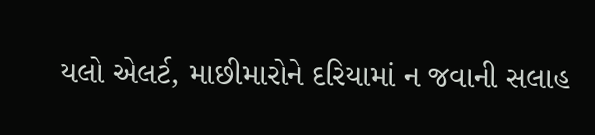યલો એલર્ટ, માછીમારોને દરિયામાં ન જવાની સલાહ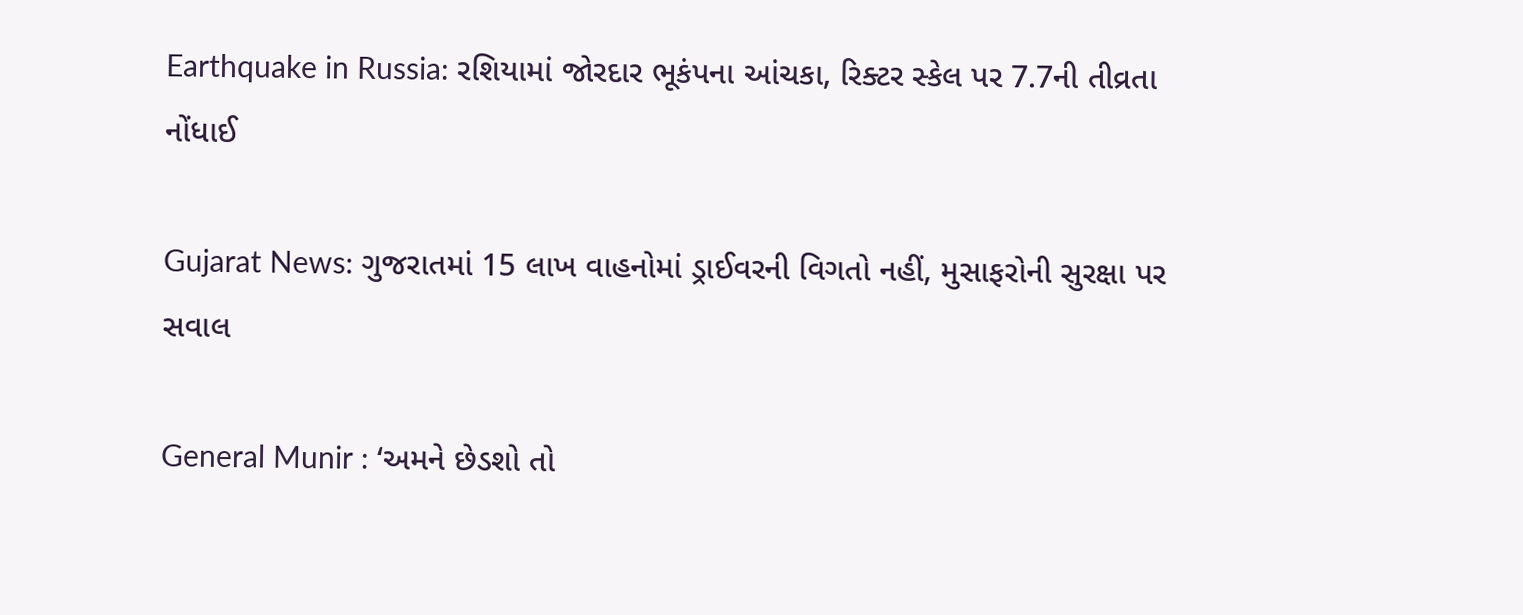Earthquake in Russia: રશિયામાં જોરદાર ભૂકંપના આંચકા, રિક્ટર સ્કેલ પર 7.7ની તીવ્રતા નોંધાઈ

Gujarat News: ગુજરાતમાં 15 લાખ વાહનોમાં ડ્રાઈવરની વિગતો નહીં, મુસાફરોની સુરક્ષા પર સવાલ

General Munir : ‘અમને છેડશો તો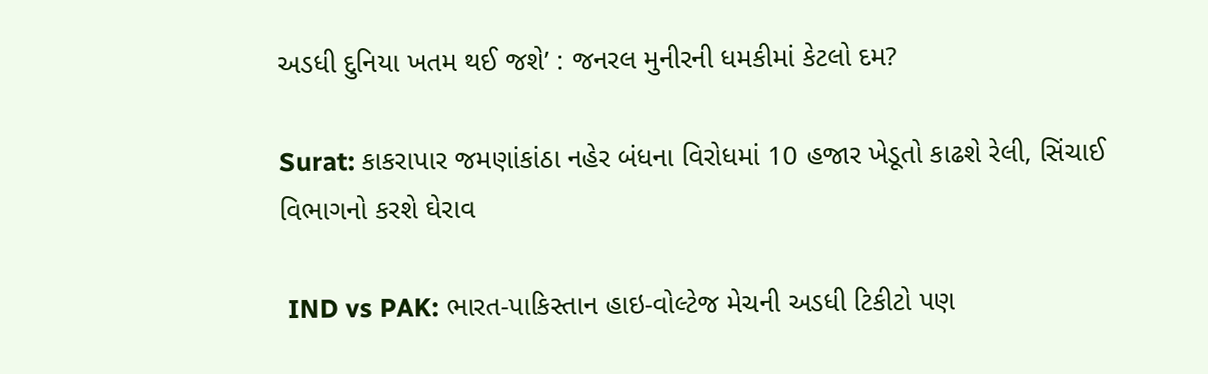અડધી દુનિયા ખતમ થઈ જશે’ : જનરલ મુનીરની ધમકીમાં કેટલો દમ?

Surat: કાકરાપાર જમણાંકાંઠા નહેર બંધના વિરોધમાં 10 હજાર ખેડૂતો કાઢશે રેલી, સિંચાઈ વિભાગનો કરશે ઘેરાવ

 IND vs PAK: ભારત-પાકિસ્તાન હાઇ-વોલ્ટેજ મેચની અડધી ટિકીટો પણ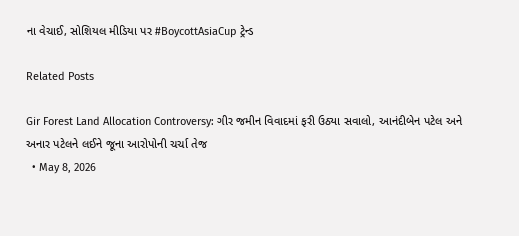ના વેચાઈ, સોશિયલ મીડિયા પર #BoycottAsiaCup ટ્રેન્ડ

Related Posts

Gir Forest Land Allocation Controversy: ગીર જમીન વિવાદમાં ફરી ઉઠ્યા સવાલો, આનંદીબેન પટેલ અને અનાર પટેલને લઈને જૂના આરોપોની ચર્ચા તેજ
  • May 8, 2026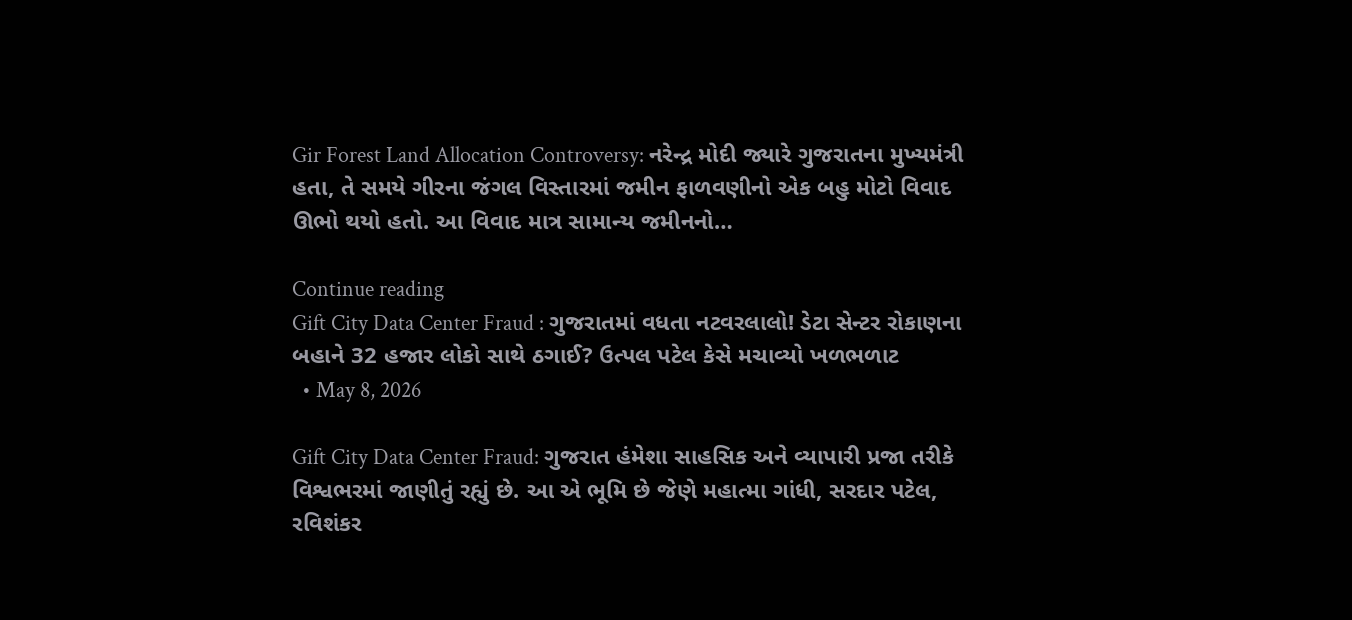Gir Forest Land Allocation Controversy: નરેન્દ્ર મોદી જ્યારે ગુજરાતના મુખ્યમંત્રી હતા, તે સમયે ગીરના જંગલ વિસ્તારમાં જમીન ફાળવણીનો એક બહુ મોટો વિવાદ ઊભો થયો હતો. આ વિવાદ માત્ર સામાન્ય જમીનનો…

Continue reading
Gift City Data Center Fraud : ગુજરાતમાં વધતા નટવરલાલો! ડેટા સેન્ટર રોકાણના બહાને 32 હજાર લોકો સાથે ઠગાઈ? ઉત્પલ પટેલ કેસે મચાવ્યો ખળભળાટ
  • May 8, 2026

Gift City Data Center Fraud: ગુજરાત હંમેશા સાહસિક અને વ્યાપારી પ્રજા તરીકે વિશ્વભરમાં જાણીતું રહ્યું છે. આ એ ભૂમિ છે જેણે મહાત્મા ગાંધી, સરદાર પટેલ, રવિશંકર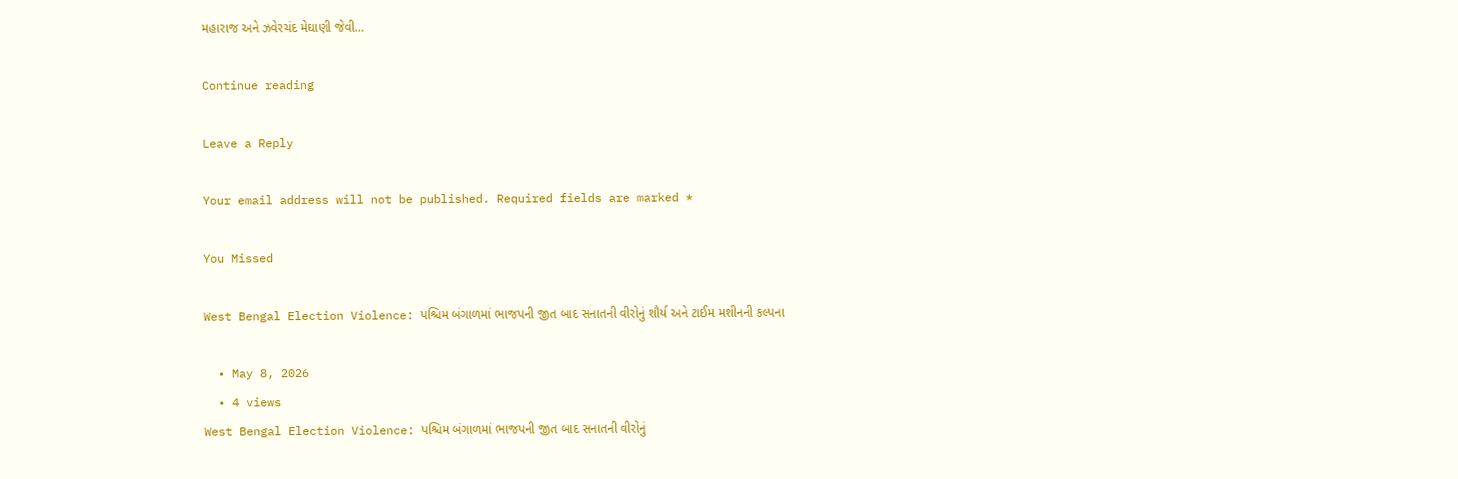મહારાજ અને ઝવેરચંદ મેઘાણી જેવી…

Continue reading

Leave a Reply

Your email address will not be published. Required fields are marked *

You Missed

West Bengal Election Violence: પશ્ચિમ બંગાળમાં ભાજપની જીત બાદ સનાતની વીરોનું શૌર્ય અને ટાઈમ મશીનની કલ્પના

  • May 8, 2026
  • 4 views
West Bengal Election Violence: પશ્ચિમ બંગાળમાં ભાજપની જીત બાદ સનાતની વીરોનું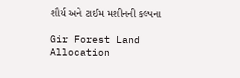શૌર્ય અને ટાઈમ મશીનની કલ્પના

Gir Forest Land Allocation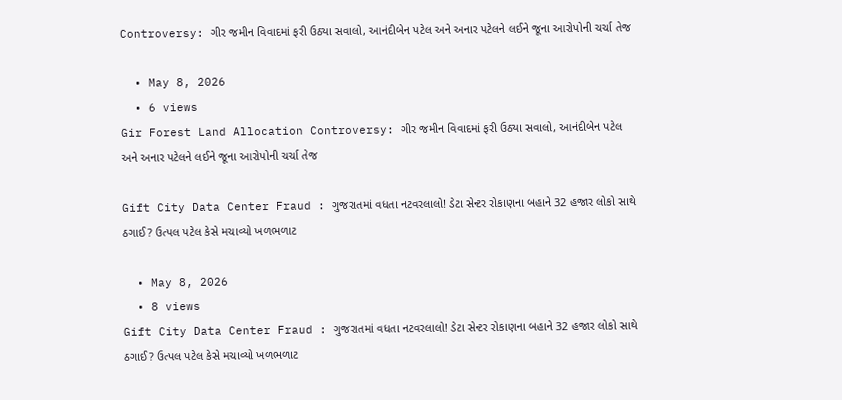Controversy: ગીર જમીન વિવાદમાં ફરી ઉઠ્યા સવાલો, આનંદીબેન પટેલ અને અનાર પટેલને લઈને જૂના આરોપોની ચર્ચા તેજ

  • May 8, 2026
  • 6 views
Gir Forest Land Allocation Controversy: ગીર જમીન વિવાદમાં ફરી ઉઠ્યા સવાલો, આનંદીબેન પટેલ અને અનાર પટેલને લઈને જૂના આરોપોની ચર્ચા તેજ

Gift City Data Center Fraud : ગુજરાતમાં વધતા નટવરલાલો! ડેટા સેન્ટર રોકાણના બહાને 32 હજાર લોકો સાથે ઠગાઈ? ઉત્પલ પટેલ કેસે મચાવ્યો ખળભળાટ

  • May 8, 2026
  • 8 views
Gift City Data Center Fraud : ગુજરાતમાં વધતા નટવરલાલો! ડેટા સેન્ટર રોકાણના બહાને 32 હજાર લોકો સાથે ઠગાઈ? ઉત્પલ પટેલ કેસે મચાવ્યો ખળભળાટ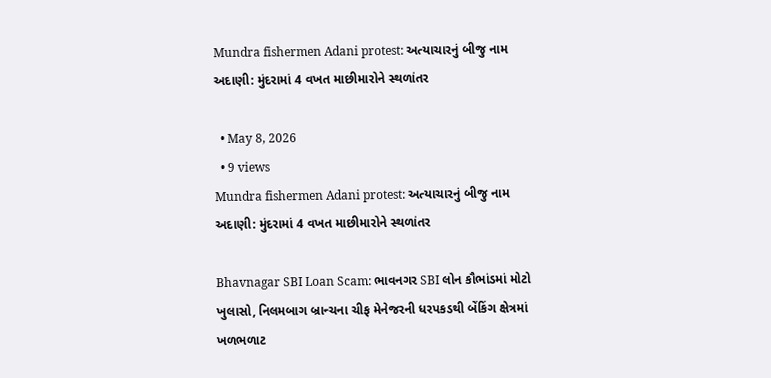Mundra fishermen Adani protest: અત્યાચારનું બીજુ નામ અદાણી: મુંદરામાં 4 વખત માછીમારોને સ્થળાંતર

  • May 8, 2026
  • 9 views
Mundra fishermen Adani protest: અત્યાચારનું બીજુ નામ અદાણી: મુંદરામાં 4 વખત માછીમારોને સ્થળાંતર

Bhavnagar SBI Loan Scam: ભાવનગર SBI લોન કૌભાંડમાં મોટો ખુલાસો, નિલમબાગ બ્રાન્ચના ચીફ મેનેજરની ધરપકડથી બેંકિંગ ક્ષેત્રમાં ખળભળાટ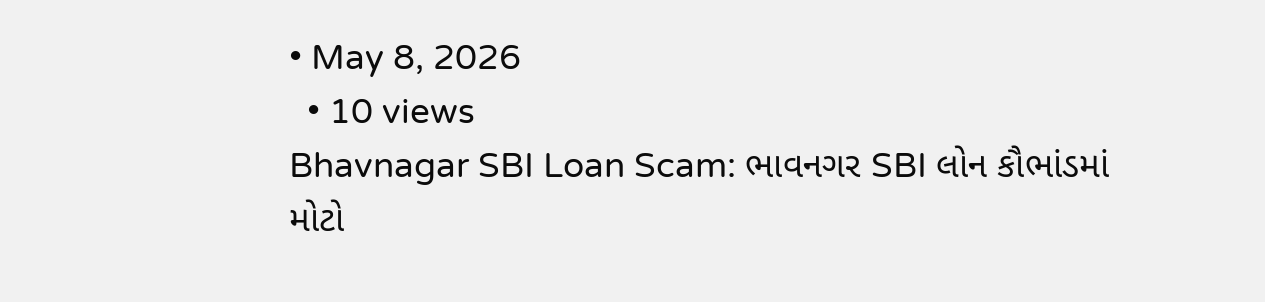• May 8, 2026
  • 10 views
Bhavnagar SBI Loan Scam: ભાવનગર SBI લોન કૌભાંડમાં મોટો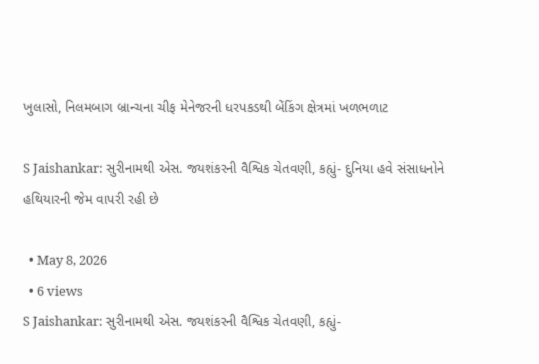ખુલાસો, નિલમબાગ બ્રાન્ચના ચીફ મેનેજરની ધરપકડથી બેંકિંગ ક્ષેત્રમાં ખળભળાટ

S Jaishankar: સુરીનામથી એસ. જયશંકરની વૈશ્વિક ચેતવણી, કહ્યું- દુનિયા હવે સંસાધનોને હથિયારની જેમ વાપરી રહી છે

  • May 8, 2026
  • 6 views
S Jaishankar: સુરીનામથી એસ. જયશંકરની વૈશ્વિક ચેતવણી, કહ્યું-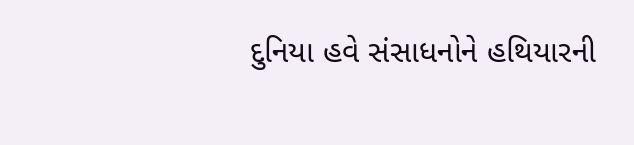દુનિયા હવે સંસાધનોને હથિયારની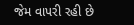જેમ વાપરી રહી છે